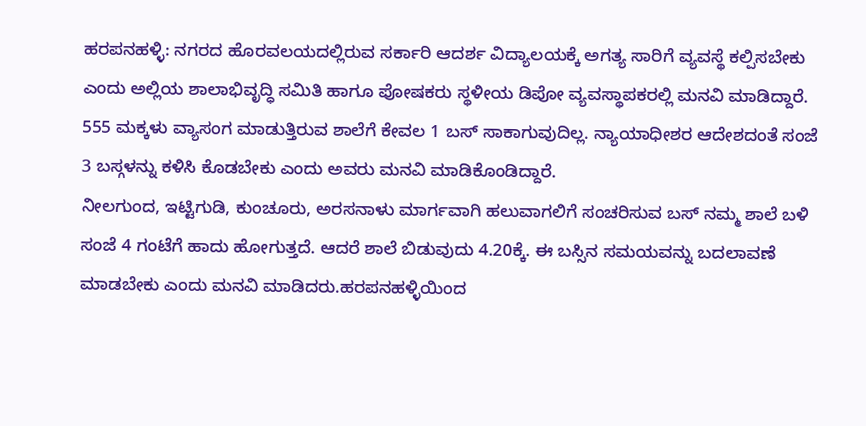ಹರಪನಹಳ್ಳಿ: ನಗರದ ಹೊರವಲಯದಲ್ಲಿರುವ ಸರ್ಕಾರಿ ಆದರ್ಶ ವಿದ್ಯಾಲಯಕ್ಕೆ ಅಗತ್ಯ ಸಾರಿಗೆ ವ್ಯವಸ್ಥೆ ಕಲ್ಪಿಸಬೇಕು ಎಂದು ಅಲ್ಲಿಯ ಶಾಲಾಭಿವೃದ್ಧಿ ಸಮಿತಿ ಹಾಗೂ ಪೋಷಕರು ಸ್ಥಳೀಯ ಡಿಪೋ ವ್ಯವಸ್ಥಾಪಕರಲ್ಲಿ ಮನವಿ ಮಾಡಿದ್ದಾರೆ.
555 ಮಕ್ಕಳು ವ್ಯಾಸಂಗ ಮಾಡುತ್ತಿರುವ ಶಾಲೆಗೆ ಕೇವಲ 1 ಬಸ್ ಸಾಕಾಗುವುದಿಲ್ಲ. ನ್ಯಾಯಾಧೀಶರ ಆದೇಶದಂತೆ ಸಂಜೆ 3 ಬಸ್ಗಳನ್ನು ಕಳಿಸಿ ಕೊಡಬೇಕು ಎಂದು ಅವರು ಮನವಿ ಮಾಡಿಕೊಂಡಿದ್ದಾರೆ.
ನೀಲಗುಂದ, ಇಟ್ಟಿಗುಡಿ, ಕುಂಚೂರು, ಅರಸನಾಳು ಮಾರ್ಗವಾಗಿ ಹಲುವಾಗಲಿಗೆ ಸಂಚರಿಸುವ ಬಸ್ ನಮ್ಮ ಶಾಲೆ ಬಳಿ ಸಂಜೆ 4 ಗಂಟೆಗೆ ಹಾದು ಹೋಗುತ್ತದೆ. ಆದರೆ ಶಾಲೆ ಬಿಡುವುದು 4.20ಕ್ಕೆ. ಈ ಬಸ್ಸಿನ ಸಮಯವನ್ನು ಬದಲಾವಣೆ ಮಾಡಬೇಕು ಎಂದು ಮನವಿ ಮಾಡಿದರು.ಹರಪನಹಳ್ಳಿಯಿಂದ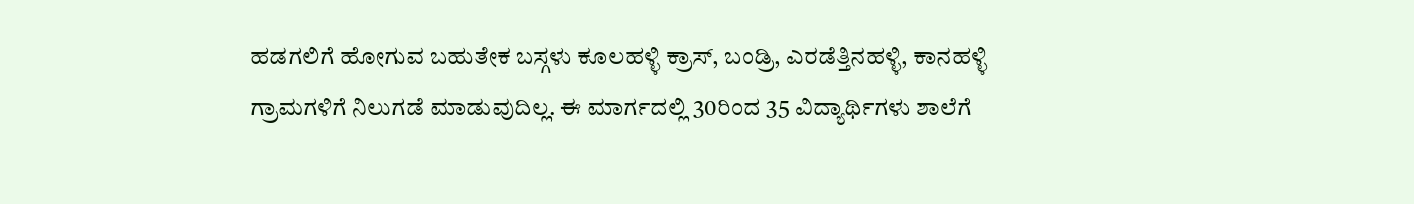ಹಡಗಲಿಗೆ ಹೋಗುವ ಬಹುತೇಕ ಬಸ್ಗಳು ಕೂಲಹಳ್ಳಿ ಕ್ರಾಸ್, ಬಂಡ್ರಿ, ಎರಡೆತ್ತಿನಹಳ್ಳಿ, ಕಾನಹಳ್ಳಿ ಗ್ರಾಮಗಳಿಗೆ ನಿಲುಗಡೆ ಮಾಡುವುದಿಲ್ಲ. ಈ ಮಾರ್ಗದಲ್ಲಿ 30ರಿಂದ 35 ವಿದ್ಯಾರ್ಥಿಗಳು ಶಾಲೆಗೆ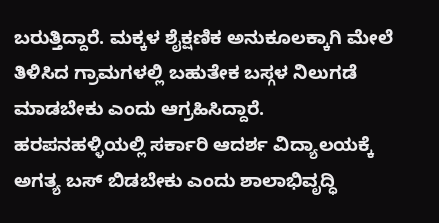ಬರುತ್ತಿದ್ದಾರೆ. ಮಕ್ಕಳ ಶೈಕ್ಷಣಿಕ ಅನುಕೂಲಕ್ಕಾಗಿ ಮೇಲೆ ತಿಳಿಸಿದ ಗ್ರಾಮಗಳಲ್ಲಿ ಬಹುತೇಕ ಬಸ್ಗಳ ನಿಲುಗಡೆ ಮಾಡಬೇಕು ಎಂದು ಆಗ್ರಹಿಸಿದ್ದಾರೆ.
ಹರಪನಹಳ್ಳಿಯಲ್ಲಿ ಸರ್ಕಾರಿ ಆದರ್ಶ ವಿದ್ಯಾಲಯಕ್ಕೆ ಅಗತ್ಯ ಬಸ್ ಬಿಡಬೇಕು ಎಂದು ಶಾಲಾಭಿವೃದ್ಧಿ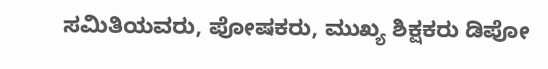ಸಮಿತಿಯವರು, ಪೋಷಕರು, ಮುಖ್ಯ ಶಿಕ್ಷಕರು ಡಿಪೋ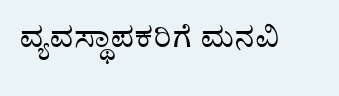ವ್ಯವಸ್ಥಾಪಕರಿಗೆ ಮನವಿ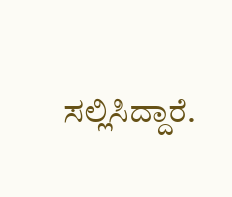ಸಲ್ಲಿಸಿದ್ದಾರೆ.